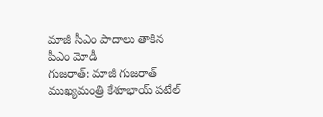మాజీ సీఎం పాదాలు తాకిన పీఎం మోడీ
గుజరాత్: మాజీ గుజరాత్ ముఖ్యమంత్రి కేశూభాయ్ పటేల్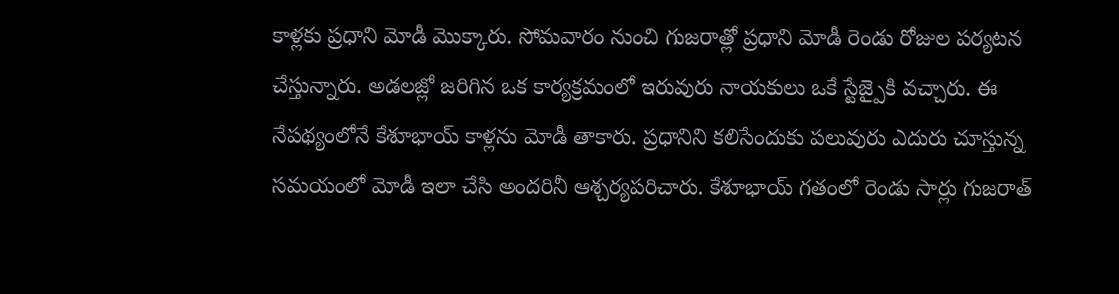కాళ్లకు ప్రధాని మోడీ మొక్కారు. సోమవారం నుంచి గుజరాత్లో ప్రధాని మోడీ రెండు రోజుల పర్యటన చేస్తున్నారు. అడలజ్లో జరిగిన ఒక కార్యక్రమంలో ఇరువురు నాయకులు ఒకే స్టేజ్పైకి వచ్చారు. ఈ నేపథ్యంలోనే కేశూభాయ్ కాళ్లను మోడీ తాకారు. ప్రధానిని కలిసేందుకు పలువురు ఎదురు చూస్తున్న సమయంలో మోడీ ఇలా చేసి అందరినీ ఆశ్చర్యపరిచారు. కేశూభాయ్ గతంలో రెండు సార్లు గుజరాత్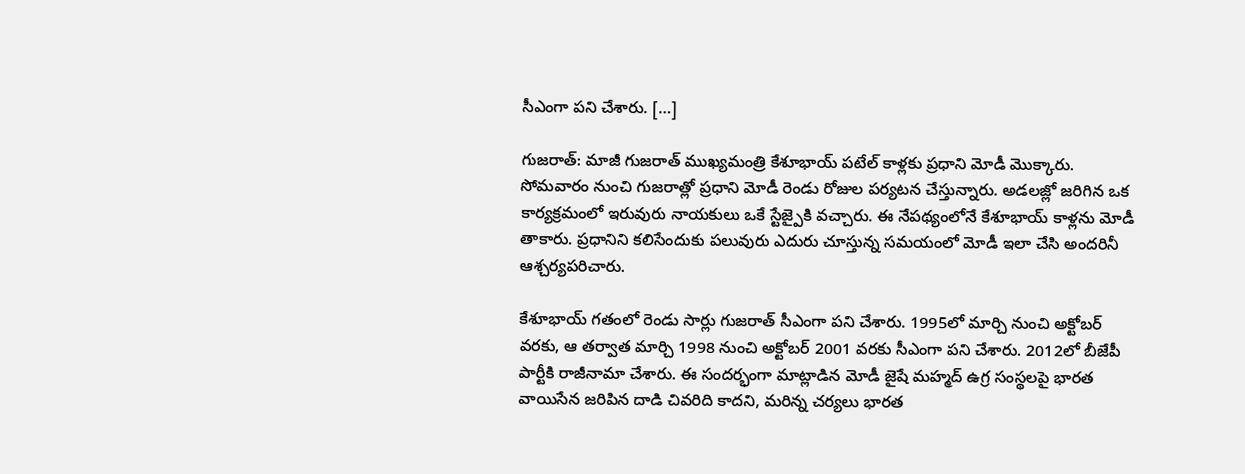సీఎంగా పని చేశారు. […]

గుజరాత్: మాజీ గుజరాత్ ముఖ్యమంత్రి కేశూభాయ్ పటేల్ కాళ్లకు ప్రధాని మోడీ మొక్కారు. సోమవారం నుంచి గుజరాత్లో ప్రధాని మోడీ రెండు రోజుల పర్యటన చేస్తున్నారు. అడలజ్లో జరిగిన ఒక కార్యక్రమంలో ఇరువురు నాయకులు ఒకే స్టేజ్పైకి వచ్చారు. ఈ నేపథ్యంలోనే కేశూభాయ్ కాళ్లను మోడీ తాకారు. ప్రధానిని కలిసేందుకు పలువురు ఎదురు చూస్తున్న సమయంలో మోడీ ఇలా చేసి అందరినీ ఆశ్చర్యపరిచారు.

కేశూభాయ్ గతంలో రెండు సార్లు గుజరాత్ సీఎంగా పని చేశారు. 1995లో మార్చి నుంచి అక్టోబర్ వరకు, ఆ తర్వాత మార్చి 1998 నుంచి అక్టోబర్ 2001 వరకు సీఎంగా పని చేశారు. 2012లో బీజేపీ పార్టీకి రాజీనామా చేశారు. ఈ సందర్భంగా మాట్లాడిన మోడీ జైషే మహ్మద్ ఉగ్ర సంస్థలపై భారత వాయిసేన జరిపిన దాడి చివరిది కాదని, మరిన్న చర్యలు భారత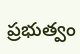ప్రభుత్వం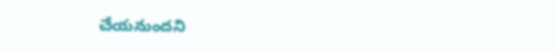చేయనుందని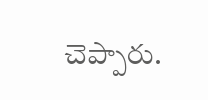చెప్పారు.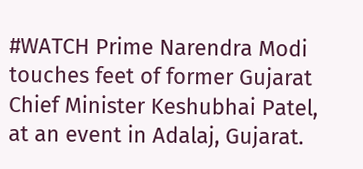#WATCH Prime Narendra Modi touches feet of former Gujarat Chief Minister Keshubhai Patel, at an event in Adalaj, Gujarat.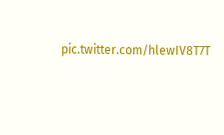pic.twitter.com/hlewIV8T7T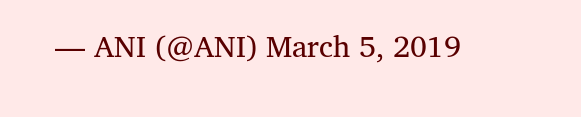— ANI (@ANI) March 5, 2019